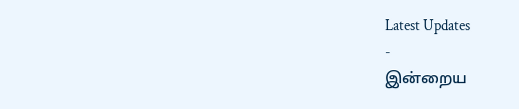Latest Updates
-
இன்றைய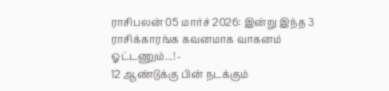ராசிபலன் 05 மார்ச் 2026: இன்று இந்த 3 ராசிக்காரங்க கவனமாக வாகனம் ஓட்டணும்...! -
12 ஆண்டுக்கு பின் நடக்கும்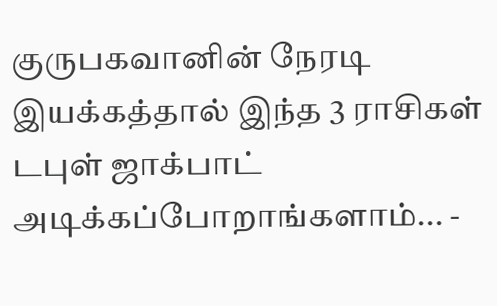குருபகவானின் நேரடி இயக்கத்தால் இந்த 3 ராசிகள் டபுள் ஜாக்பாட் அடிக்கப்போறாங்களாம்... -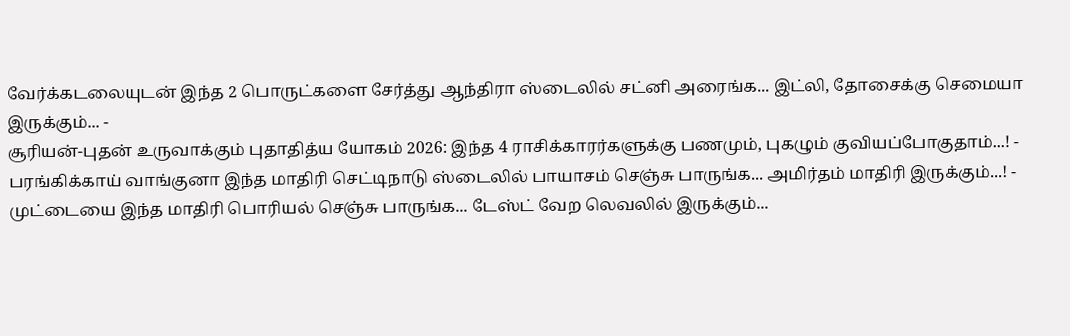வேர்க்கடலையுடன் இந்த 2 பொருட்களை சேர்த்து ஆந்திரா ஸ்டைலில் சட்னி அரைங்க... இட்லி, தோசைக்கு செமையா இருக்கும்... -
சூரியன்-புதன் உருவாக்கும் புதாதித்ய யோகம் 2026: இந்த 4 ராசிக்காரர்களுக்கு பணமும், புகழும் குவியப்போகுதாம்...! -
பரங்கிக்காய் வாங்குனா இந்த மாதிரி செட்டிநாடு ஸ்டைலில் பாயாசம் செஞ்சு பாருங்க... அமிர்தம் மாதிரி இருக்கும்...! -
முட்டையை இந்த மாதிரி பொரியல் செஞ்சு பாருங்க... டேஸ்ட் வேற லெவலில் இருக்கும்...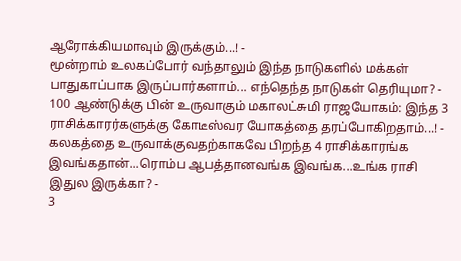ஆரோக்கியமாவும் இருக்கும்...! -
மூன்றாம் உலகப்போர் வந்தாலும் இந்த நாடுகளில் மக்கள் பாதுகாப்பாக இருப்பார்களாம்... எந்தெந்த நாடுகள் தெரியுமா? -
100 ஆண்டுக்கு பின் உருவாகும் மகாலட்சுமி ராஜயோகம்: இந்த 3 ராசிக்காரர்களுக்கு கோடீஸ்வர யோகத்தை தரப்போகிறதாம்...! -
கலகத்தை உருவாக்குவதற்காகவே பிறந்த 4 ராசிக்காரங்க இவங்கதான்...ரொம்ப ஆபத்தானவங்க இவங்க...உங்க ராசி இதுல இருக்கா? -
3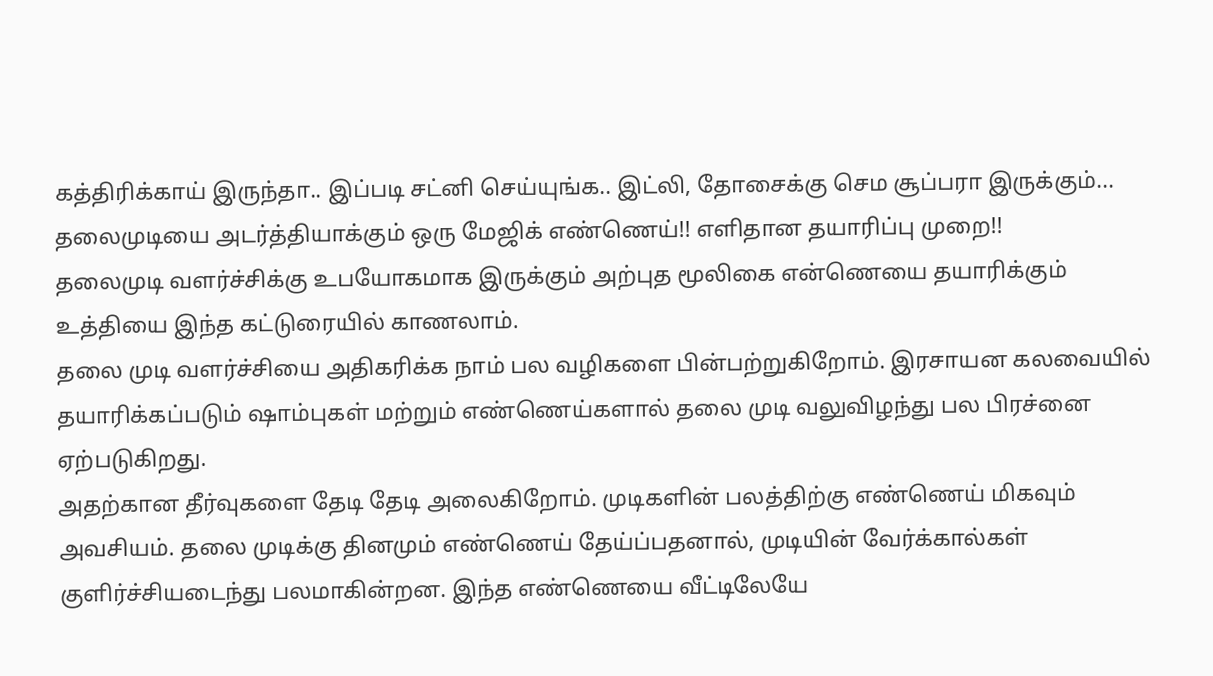கத்திரிக்காய் இருந்தா.. இப்படி சட்னி செய்யுங்க.. இட்லி, தோசைக்கு செம சூப்பரா இருக்கும்...
தலைமுடியை அடர்த்தியாக்கும் ஒரு மேஜிக் எண்ணெய்!! எளிதான தயாரிப்பு முறை!!
தலைமுடி வளர்ச்சிக்கு உபயோகமாக இருக்கும் அற்புத மூலிகை என்ணெயை தயாரிக்கும் உத்தியை இந்த கட்டுரையில் காணலாம்.
தலை முடி வளர்ச்சியை அதிகரிக்க நாம் பல வழிகளை பின்பற்றுகிறோம். இரசாயன கலவையில் தயாரிக்கப்படும் ஷாம்புகள் மற்றும் எண்ணெய்களால் தலை முடி வலுவிழந்து பல பிரச்னை ஏற்படுகிறது.
அதற்கான தீர்வுகளை தேடி தேடி அலைகிறோம். முடிகளின் பலத்திற்கு எண்ணெய் மிகவும் அவசியம். தலை முடிக்கு தினமும் எண்ணெய் தேய்ப்பதனால், முடியின் வேர்க்கால்கள் குளிர்ச்சியடைந்து பலமாகின்றன. இந்த எண்ணெயை வீட்டிலேயே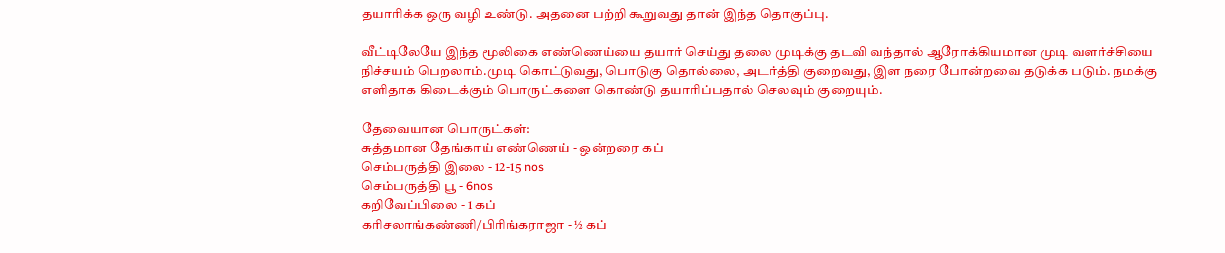தயாரிக்க ஒரு வழி உண்டு. அதனை பற்றி கூறுவது தான் இந்த தொகுப்பு.

வீட்டிலேயே இந்த மூலிகை எண்ணெய்யை தயார் செய்து தலை முடிக்கு தடவி வந்தால் ஆரோக்கியமான முடி வளர்ச்சியை நிச்சயம் பெறலாம்.முடி கொட்டுவது, பொடுகு தொல்லை, அடர்த்தி குறைவது, இள நரை போன்றவை தடுக்க படும். நமக்கு எளிதாக கிடைக்கும் பொருட்களை கொண்டு தயாரிப்பதால் செலவும் குறையும்.

தேவையான பொருட்கள்:
சுத்தமான தேங்காய் எண்ணெய் - ஒன்றரை கப்
செம்பருத்தி இலை - 12-15 nos
செம்பருத்தி பூ - 6nos
கறிவேப்பிலை - 1 கப்
கரிசலாங்கண்ணி/பிரிங்கராஜா - ½ கப்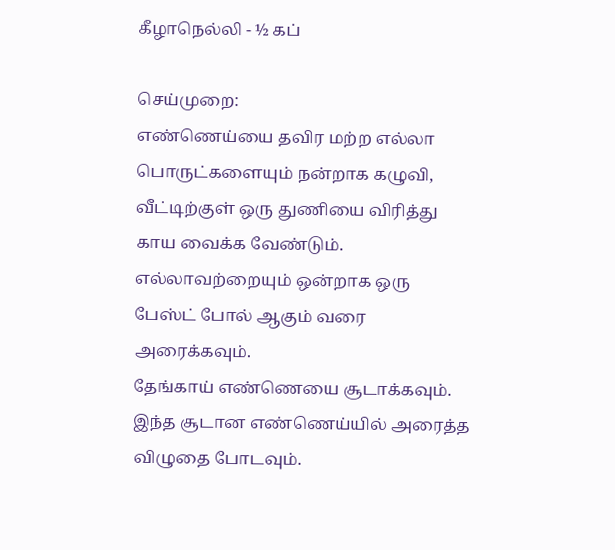கீழாநெல்லி - ½ கப்

செய்முறை:
எண்ணெய்யை தவிர மற்ற எல்லா பொருட்களையும் நன்றாக கழுவி, வீட்டிற்குள் ஒரு துணியை விரித்து காய வைக்க வேண்டும். எல்லாவற்றையும் ஒன்றாக ஒரு பேஸ்ட் போல் ஆகும் வரை அரைக்கவும்.
தேங்காய் எண்ணெயை சூடாக்கவும். இந்த சூடான எண்ணெய்யில் அரைத்த விழுதை போடவும்.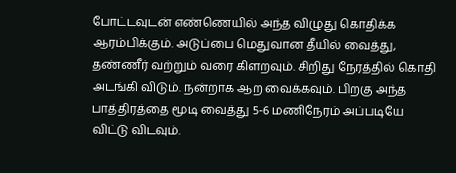போட்டவுடன் எண்ணெயில் அந்த விழுது கொதிக்க ஆரம்பிக்கும். அடுப்பை மெதுவான தீயில் வைத்து, தண்ணீர் வற்றும் வரை கிளறவும். சிறிது நேரத்தில் கொதி அடங்கி விடும். நன்றாக ஆற வைக்கவும். பிறகு அந்த பாத்திரத்தை மூடி வைத்து 5-6 மணிநேரம் அப்படியே விட்டு விடவும்.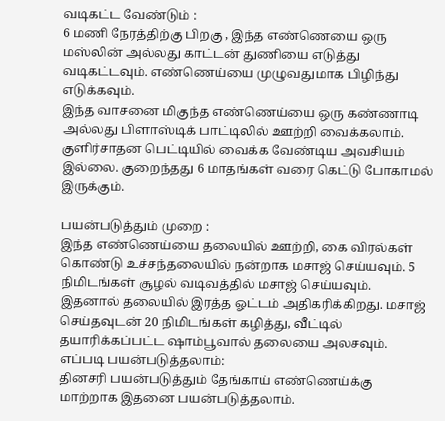வடிகட்ட வேண்டும் :
6 மணி நேரத்திற்கு பிறகு , இந்த எண்ணெயை ஒரு மஸ்லின் அல்லது காட்டன் துணியை எடுத்து வடிகட்டவும். எண்ணெய்யை முழுவதுமாக பிழிந்து எடுக்கவும்.
இந்த வாசனை மிகுந்த எண்ணெய்யை ஒரு கண்ணாடி அல்லது பிளாஸ்டிக் பாட்டிலில் ஊற்றி வைக்கலாம். குளிர்சாதன பெட்டியில் வைக்க வேண்டிய அவசியம் இல்லை. குறைந்தது 6 மாதங்கள் வரை கெட்டு போகாமல் இருக்கும்.

பயன்படுத்தும் முறை :
இந்த எண்ணெய்யை தலையில் ஊற்றி, கை விரல்கள் கொண்டு உச்சந்தலையில் நன்றாக மசாஜ் செய்யவும். 5 நிமிடங்கள் சூழல் வடிவத்தில் மசாஜ் செய்யவும். இதனால் தலையில் இரத்த ஓட்டம் அதிகரிக்கிறது. மசாஜ் செய்தவுடன் 20 நிமிடங்கள் கழித்து, வீட்டில் தயாரிக்கப்பட்ட ஷாம்பூவால் தலையை அலசவும்.
எப்படி பயன்படுத்தலாம்:
தினசரி பயன்படுத்தும் தேங்காய் எண்ணெய்க்கு மாற்றாக இதனை பயன்படுத்தலாம்.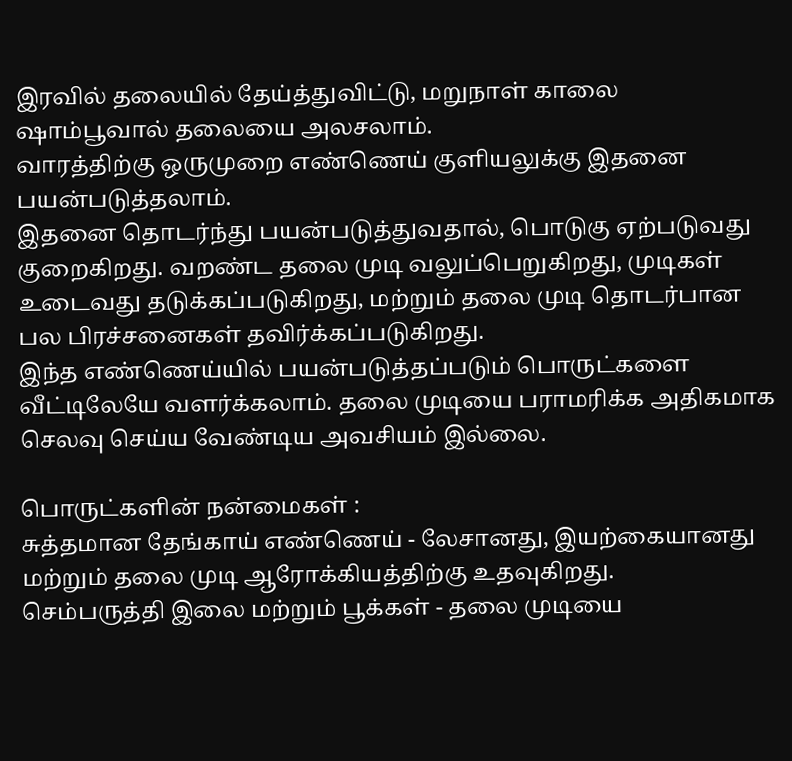இரவில் தலையில் தேய்த்துவிட்டு, மறுநாள் காலை ஷாம்பூவால் தலையை அலசலாம்.
வாரத்திற்கு ஒருமுறை எண்ணெய் குளியலுக்கு இதனை பயன்படுத்தலாம்.
இதனை தொடர்ந்து பயன்படுத்துவதால், பொடுகு ஏற்படுவது குறைகிறது. வறண்ட தலை முடி வலுப்பெறுகிறது, முடிகள் உடைவது தடுக்கப்படுகிறது, மற்றும் தலை முடி தொடர்பான பல பிரச்சனைகள் தவிர்க்கப்படுகிறது.
இந்த எண்ணெய்யில் பயன்படுத்தப்படும் பொருட்களை வீட்டிலேயே வளர்க்கலாம். தலை முடியை பராமரிக்க அதிகமாக செலவு செய்ய வேண்டிய அவசியம் இல்லை.

பொருட்களின் நன்மைகள் :
சுத்தமான தேங்காய் எண்ணெய் - லேசானது, இயற்கையானது மற்றும் தலை முடி ஆரோக்கியத்திற்கு உதவுகிறது.
செம்பருத்தி இலை மற்றும் பூக்கள் - தலை முடியை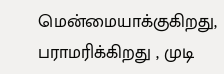மென்மையாக்குகிறது, பராமரிக்கிறது , முடி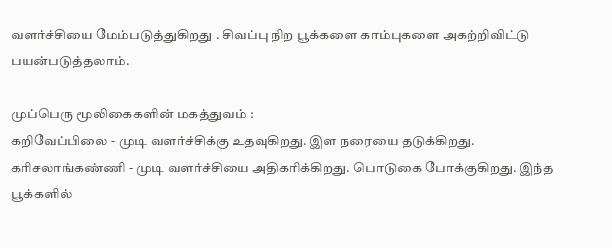வளர்ச்சியை மேம்படுத்துகிறது . சிவப்பு நிற பூக்களை காம்புகளை அகற்றிவிட்டு பயன்படுத்தலாம்.

முப்பெரு மூலிகைகளின் மகத்துவம் :
கறிவேப்பிலை - முடி வளர்ச்சிக்கு உதவுகிறது. இள நரையை தடுக்கிறது.
கரிசலாங்கண்ணி - முடி வளர்ச்சியை அதிகரிக்கிறது. பொடுகை போக்குகிறது. இந்த பூக்களில்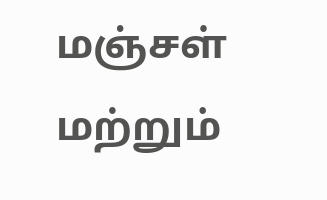மஞ்சள் மற்றும்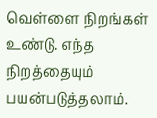வெள்ளை நிறங்கள் உண்டு. எந்த நிறத்தையும் பயன்படுத்தலாம்.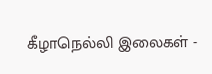கீழாநெல்லி இலைகள் -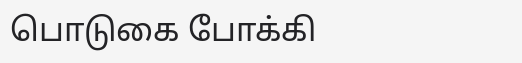பொடுகை போக்கி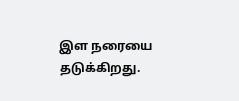இள நரையை தடுக்கிறது.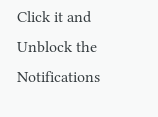Click it and Unblock the Notifications